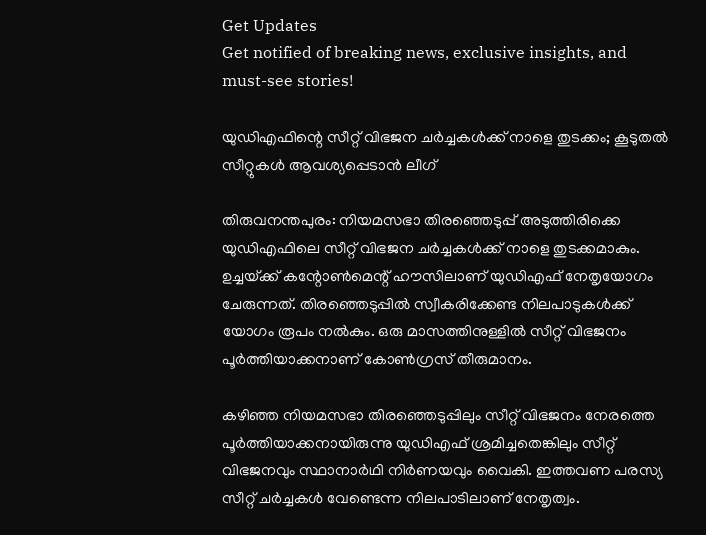Get Updates
Get notified of breaking news, exclusive insights, and must-see stories!

യുഡിഎഫിന്റെ സീറ്റ്‌ വിഭജന ചര്‍ച്ചകള്‍ക്ക്‌ നാളെ തുടക്കം; കൂടുതല്‍ സീറ്റുകള്‍ ആവശ്യപ്പെടാന്‍ ലീഗ്‌

തിരുവനന്തപുരം: നിയമസഭാ തിരഞ്ഞെടുപ്പ്‌ അടുത്തിരിക്കെ യുഡിഎഫിലെ സീറ്റ്‌ വിഭജന ചര്‍ച്ചകള്‍ക്ക്‌ നാളെ തുടക്കമാകും. ഉച്ചയ്‌ക്ക്‌ കന്റോണ്‍മെന്റ്‌ ഹൗസിലാണ്‌ യുഡിഎഫ്‌ നേതൃയോഗം ചേരുന്നത്‌. തിരഞ്ഞെടുപ്പില്‍ സ്വീകരിക്കേണ്ട നിലപാടുകള്‍ക്ക്‌ യോഗം രൂപം നല്‍കും. ഒരു മാസത്തിനുള്ളില്‍ സീറ്റ്‌ വിഭജനം പൂര്‍ത്തിയാക്കനാണ്‌ കോണ്‍ഗ്രസ്‌ തീരുമാനം.

കഴിഞ്ഞ നിയമസഭാ തിരഞ്ഞെടുപ്പിലും സീറ്റ്‌ വിഭജനം നേരത്തെ പൂര്‍ത്തിയാക്കനായിരുന്നു യുഡിഎഫ്‌ ശ്രമിച്ചതെങ്കിലും സീറ്റ്‌ വിഭജനവും സ്ഥാനാര്‍ഥി നിര്‍ണയവും വൈകി. ഇത്തവണ പരസ്യ സീറ്റ്‌ ചര്‍ച്ചകള്‍ വേണ്ടെന്ന നിലപാടിലാണ്‌ നേതൃത്വം.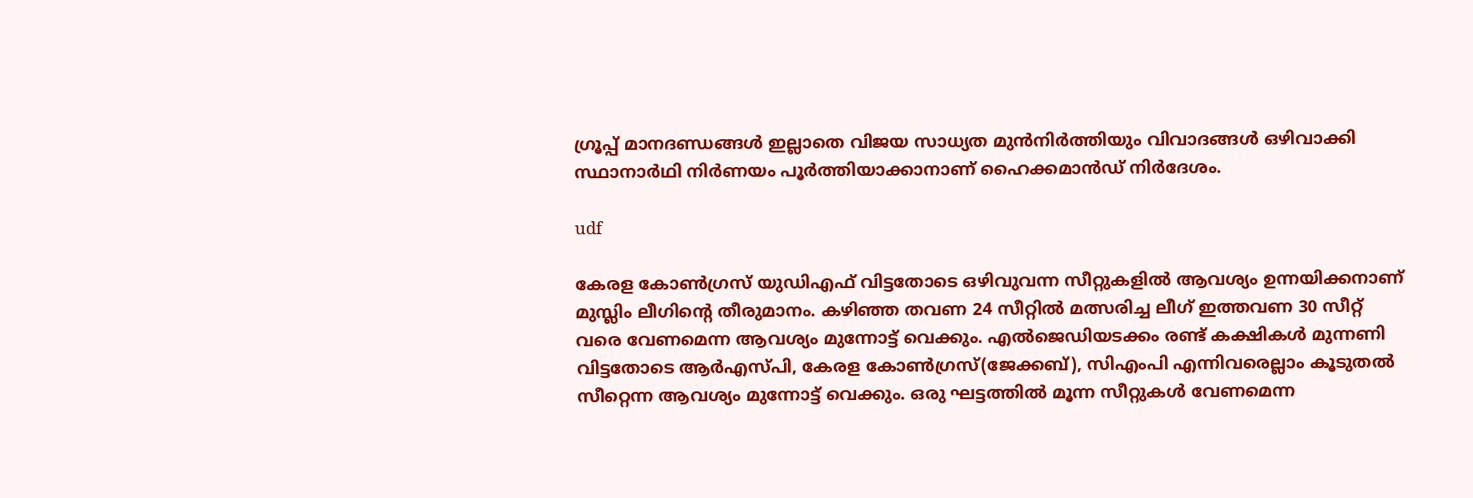ഗ്രൂപ്പ്‌ മാനദണ്ഡങ്ങള്‍ ഇല്ലാതെ വിജയ സാധ്യത മുന്‍നിര്‍ത്തിയും വിവാദങ്ങള്‍ ഒഴിവാക്കി സ്ഥാനാര്‍ഥി നിര്‍ണയം പൂര്‍ത്തിയാക്കാനാണ്‌ ഹൈക്കമാന്‍ഡ്‌ നിര്‍ദേശം.

udf

കേരള കോണ്‍ഗ്രസ്‌ യുഡിഎഫ്‌ വിട്ടതോടെ ഒഴിവുവന്ന സീറ്റുകളില്‍ ആവശ്യം ഉന്നയിക്കനാണ്‌ മുസ്ലിം ലീഗിന്റെ തീരുമാനം. കഴിഞ്ഞ തവണ 24 സീറ്റില്‍ മത്സരിച്ച ലീഗ്‌ ഇത്തവണ 30 സീറ്റ്‌ വരെ വേണമെന്ന ആവശ്യം മുന്നോട്ട്‌ വെക്കും. എല്‍ജെഡിയടക്കം രണ്ട്‌ കക്ഷികള്‍ മുന്നണി വിട്ടതോടെ ആര്‍എസ്‌പി, കേരള കോണ്‍ഗ്രസ്‌(ജേക്കബ്‌), സിഎംപി എന്നിവരെല്ലാം കൂടുതല്‍ സീറ്റെന്ന ആവശ്യം മുന്നോട്ട്‌ വെക്കും. ഒരു ഘട്ടത്തില്‍ മൂന്ന സീറ്റുകള്‍ വേണമെന്ന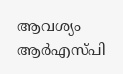ആവശ്യം ആര്‍എസ്‌പി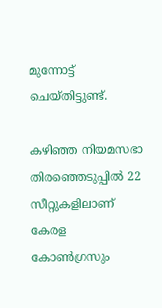മുന്നോട്ട്‌ ചെയ്‌തിട്ടുണ്ട്‌.

കഴിഞ്ഞ നിയമസഭാ തിരഞ്ഞെടുപ്പില്‍ 22 സീറ്റുകളിലാണ്‌ കേരള കോണ്‍ഗ്രസും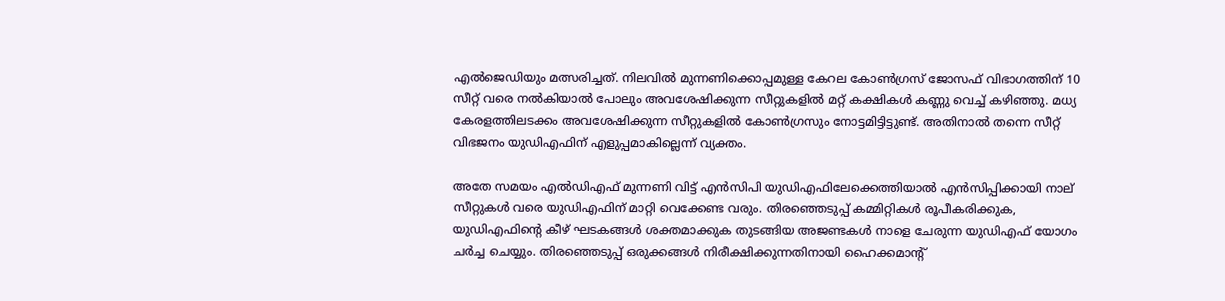എല്‍ജെഡിയും മത്സരിച്ചത്‌. നിലവില്‍ മുന്നണിക്കൊപ്പമുള്ള കേറല കോണ്‍ഗ്രസ്‌ ജോസഫ്‌ വിഭാഗത്തിന്‌ 10 സീറ്റ്‌ വരെ നല്‍കിയാല്‍ പോലും അവശേഷിക്കുന്ന സീറ്റുകളില്‍ മറ്റ്‌ കക്ഷികള്‍ കണ്ണു വെച്ച്‌ കഴിഞ്ഞു. മധ്യ കേരളത്തിലടക്കം അവശേഷിക്കുന്ന സീറ്റുകളില്‍ കോണ്‍ഗ്രസും നോട്ടമിട്ടിട്ടുണ്ട്‌. അതിനാല്‍ തന്നെ സീറ്റ്‌ വിഭജനം യുഡിഎഫിന്‌ എളുപ്പമാകില്ലെന്ന്‌ വ്യക്തം.

അതേ സമയം എല്‍ഡിഎഫ്‌ മുന്നണി വിട്ട്‌ എന്‍സിപി യുഡിഎഫിലേക്കെത്തിയാല്‍ എന്‍സിപ്പിക്കായി നാല്‌ സീറ്റുകള്‍ വരെ യുഡിഎഫിന്‌ മാറ്റി വെക്കേണ്ട വരും. തിരഞ്ഞെടുപ്പ്‌ കമ്മിറ്റികള്‍ രൂപീകരിക്കുക, യുഡിഎഫിന്റെ കീഴ്‌ ഘടകങ്ങള്‍ ശക്തമാക്കുക തുടങ്ങിയ അജണ്ടകള്‍ നാളെ ചേരുന്ന യുഡിഎഫ്‌ യോഗം ചര്‍ച്ച ചെയ്യും. തിരഞ്ഞെടുപ്പ്‌ ഒരുക്കങ്ങള്‍ നിരീക്ഷിക്കുന്നതിനായി ഹൈക്കമാന്റ്‌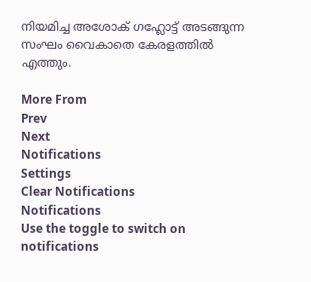നിയമിച്ച അശോക്‌ ഗഹ്ലോട്ട്‌ അടങ്ങുന്ന സംഘം വൈകാതെ കേരളത്തില്‍ എത്തും.

More From
Prev
Next
Notifications
Settings
Clear Notifications
Notifications
Use the toggle to switch on notifications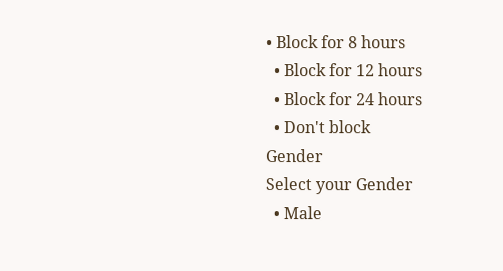• Block for 8 hours
  • Block for 12 hours
  • Block for 24 hours
  • Don't block
Gender
Select your Gender
  • Male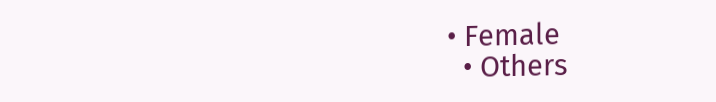• Female
  • Others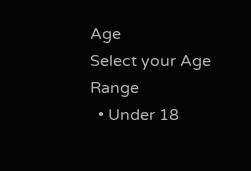Age
Select your Age Range
  • Under 18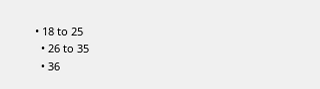• 18 to 25
  • 26 to 35
  • 36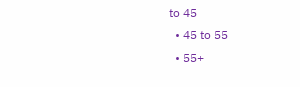to 45
  • 45 to 55
  • 55+